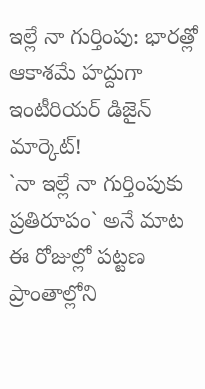ఇల్లే నా గుర్తింపు: భారత్లో ఆకాశమే హద్దుగా ఇంటీరియర్ డిజైన్ మార్కెట్!
`నా ఇల్లే నా గుర్తింపుకు ప్రతిరూపం` అనే మాట ఈ రోజుల్లో పట్టణ ప్రాంతాల్లోని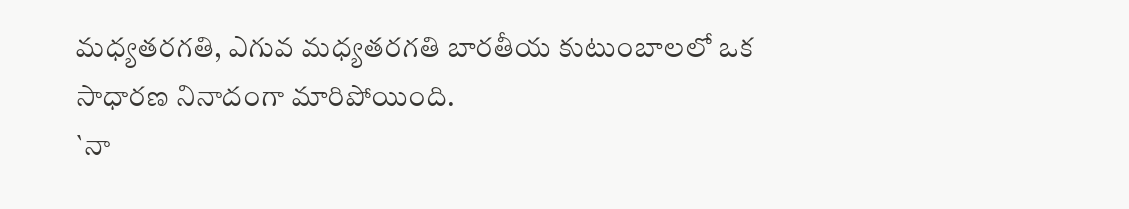మధ్యతరగతి, ఎగువ మధ్యతరగతి బారతీయ కుటుంబాలలో ఒక సాధారణ నినాదంగా మారిపోయింది.
`నా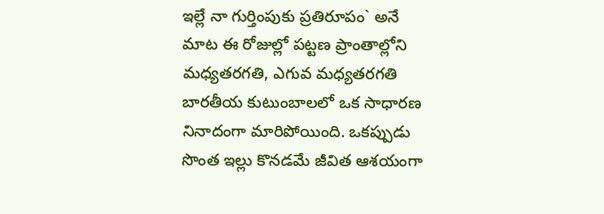ఇల్లే నా గుర్తింపుకు ప్రతిరూపం` అనే మాట ఈ రోజుల్లో పట్టణ ప్రాంతాల్లోని మధ్యతరగతి, ఎగువ మధ్యతరగతి బారతీయ కుటుంబాలలో ఒక సాధారణ నినాదంగా మారిపోయింది. ఒకప్పుడు సొంత ఇల్లు కొనడమే జీవిత ఆశయంగా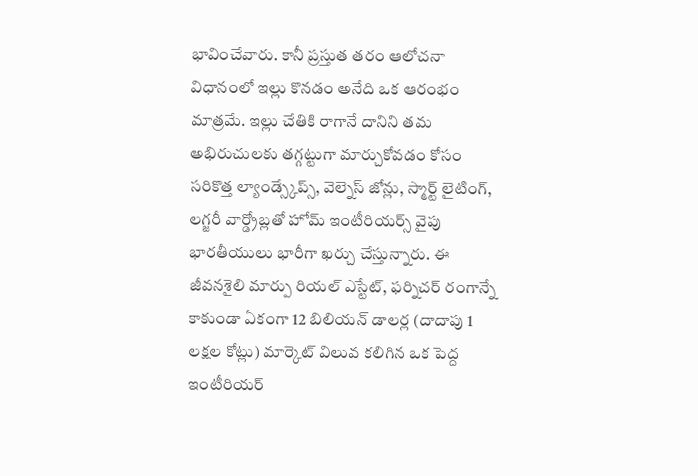భావించేవారు. కానీ ప్రస్తుత తరం ఆలోచనా విధానంలో ఇల్లు కొనడం అనేది ఒక ఆరంభం మాత్రమే. ఇల్లు చేతికి రాగానే దానిని తమ అభిరుచులకు తగ్గట్టుగా మార్చుకోవడం కోసం సరికొత్త ల్యాండ్స్కేప్స్, వెల్నెస్ జోన్లు, స్మార్ట్ లైటింగ్, లగ్జరీ వార్డ్రోబ్లతో హోమ్ ఇంటీరియర్స్ వైపు భారతీయులు భారీగా ఖర్చు చేస్తున్నారు. ఈ జీవనశైలి మార్పు రియల్ ఎస్టేట్, ఫర్నిచర్ రంగాన్నే కాకుండా ఏకంగా 12 బిలియన్ డాలర్ల (దాదాపు 1 లక్షల కోట్లు) మార్కెట్ విలువ కలిగిన ఒక పెద్ద ఇంటీరియర్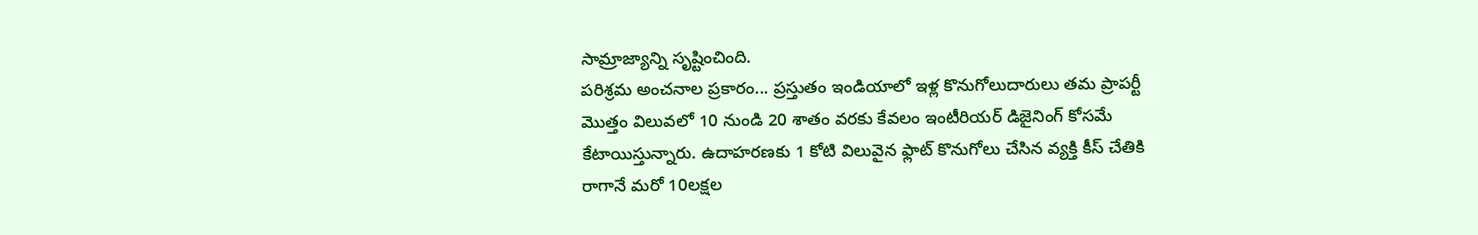సామ్రాజ్యాన్ని సృష్టించింది.
పరిశ్రమ అంచనాల ప్రకారం... ప్రస్తుతం ఇండియాలో ఇళ్ల కొనుగోలుదారులు తమ ప్రాపర్టీ మొత్తం విలువలో 10 నుండి 20 శాతం వరకు కేవలం ఇంటీరియర్ డిజైనింగ్ కోసమే కేటాయిస్తున్నారు. ఉదాహరణకు 1 కోటి విలువైన ఫ్లాట్ కొనుగోలు చేసిన వ్యక్తి కీస్ చేతికి రాగానే మరో 10లక్షల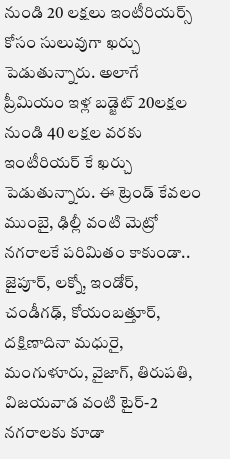నుండి 20 లక్షలు ఇంటీరియర్స్ కోసం సులువుగా ఖర్చు పెడుతున్నారు. అలాగే ప్రీమియం ఇళ్ల బడ్జెట్ 20లక్షల నుండి 40 లక్షల వరకు ఇంటీరియర్ కే ఖర్చు పెడుతున్నారు. ఈ ట్రెండ్ కేవలం ముంబై, ఢిల్లీ వంటి మెట్రో నగరాలకే పరిమితం కాకుండా.. జైపూర్, లక్నో, ఇండోర్, చండీగఢ్, కోయంబత్తూర్, దక్షిణాదినా మధురై, మంగుళూరు, వైజాగ్, తిరుపతి, విజయవాడ వంటి టైర్-2 నగరాలకు కూడా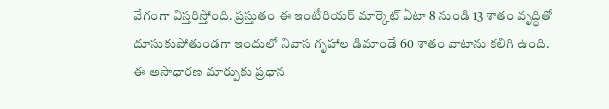వేగంగా విస్తరిస్తోంది. ప్రస్తుతం ఈ ఇంటీరియర్ మార్కెట్ ఏటా 8 నుండి 13 శాతం వృద్ధితో దూసుకుపోతుండగా ఇందులో నివాస గృహాల డిమాండే 60 శాతం వాటాను కలిగి ఉంది.
ఈ అసాధారణ మార్పుకు ప్రధాన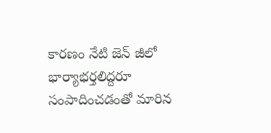కారణం నేటి జెన్ జీలో భార్యాభర్తలిద్దరూ సంపాదించడంతో మారిన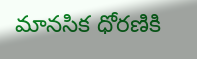మానసిక ధోరణికి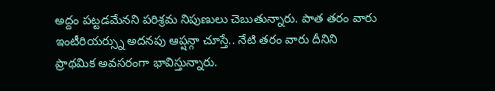అద్దం పట్టడమేనని పరిశ్రమ నిపుణులు చెబుతున్నారు. పాత తరం వారు ఇంటీరియర్స్ను అదనపు ఆప్షన్గా చూస్తే.. నేటి తరం వారు దీనిని ప్రాథమిక అవసరంగా భావిస్తున్నారు.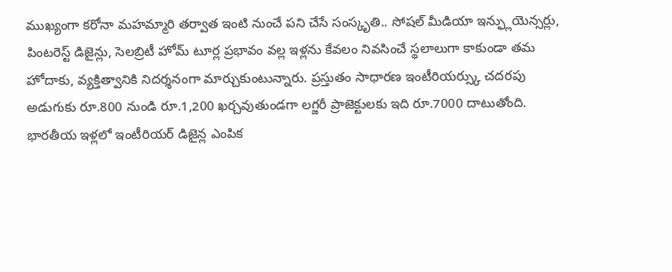ముఖ్యంగా కరోనా మహమ్మారి తర్వాత ఇంటి నుంచే పని చేసే సంస్కృతి.. సోషల్ మీడియా ఇన్ఫ్లుయెన్సర్లు, పింటరెస్ట్ డిజైన్లు, సెలబ్రిటీ హోమ్ టూర్ల ప్రభావం వల్ల ఇళ్లను కేవలం నివసించే స్థలాలుగా కాకుండా తమ హోదాకు, వ్యక్తిత్వానికి నిదర్శనంగా మార్చుకుంటున్నారు. ప్రస్తుతం సాధారణ ఇంటీరియర్స్కు చదరపు అడుగుకు రూ.800 నుండి రూ.1,200 ఖర్చవుతుండగా లగ్జరీ ప్రాజెక్టులకు ఇది రూ.7000 దాటుతోంది.
భారతీయ ఇళ్లలో ఇంటీరియర్ డిజైన్ల ఎంపిక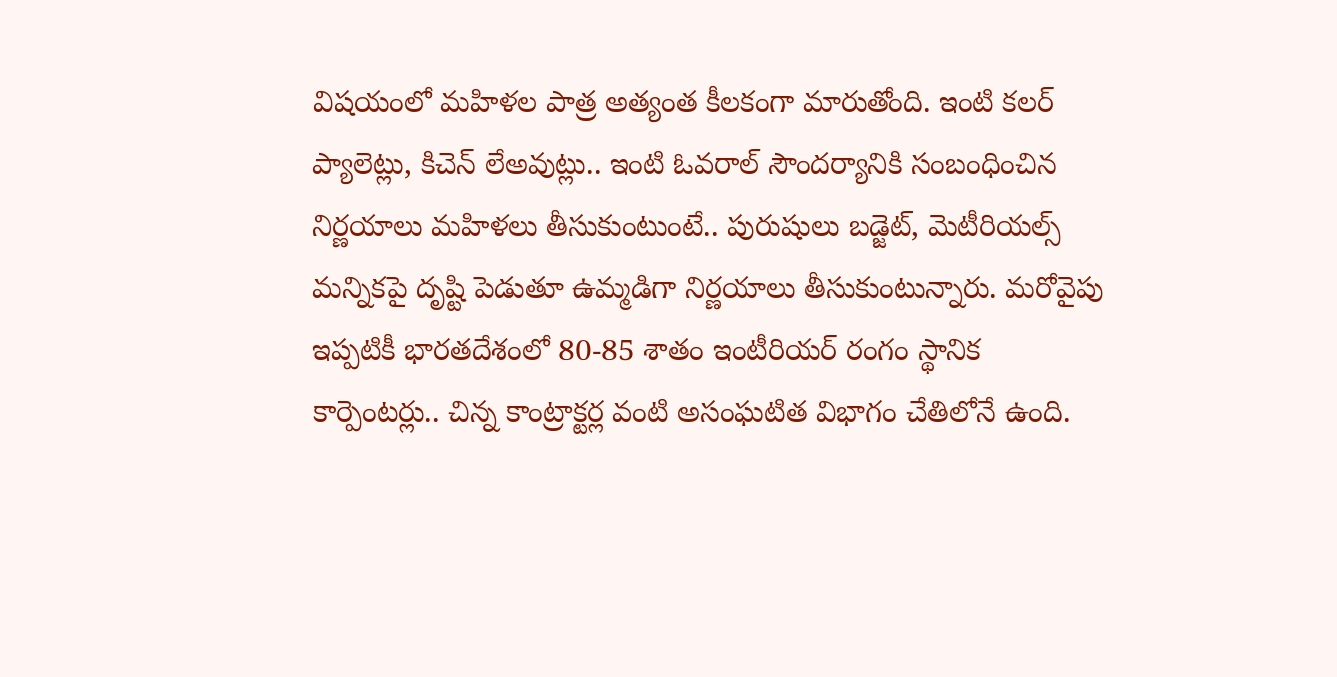విషయంలో మహిళల పాత్ర అత్యంత కీలకంగా మారుతోంది. ఇంటి కలర్ ప్యాలెట్లు, కిచెన్ లేఅవుట్లు.. ఇంటి ఓవరాల్ సౌందర్యానికి సంబంధించిన నిర్ణయాలు మహిళలు తీసుకుంటుంటే.. పురుషులు బడ్జెట్, మెటీరియల్స్ మన్నికపై దృష్టి పెడుతూ ఉమ్మడిగా నిర్ణయాలు తీసుకుంటున్నారు. మరోవైపు ఇప్పటికీ భారతదేశంలో 80-85 శాతం ఇంటీరియర్ రంగం స్థానిక కార్పెంటర్లు.. చిన్న కాంట్రాక్టర్ల వంటి అసంఘటిత విభాగం చేతిలోనే ఉంది.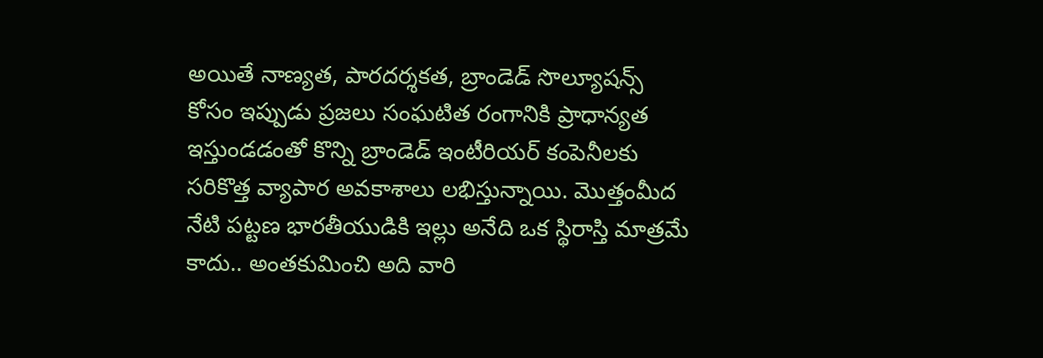అయితే నాణ్యత, పారదర్శకత, బ్రాండెడ్ సొల్యూషన్స్ కోసం ఇప్పుడు ప్రజలు సంఘటిత రంగానికి ప్రాధాన్యత ఇస్తుండడంతో కొన్ని బ్రాండెడ్ ఇంటీరియర్ కంపెనీలకు సరికొత్త వ్యాపార అవకాశాలు లభిస్తున్నాయి. మొత్తంమీద నేటి పట్టణ భారతీయుడికి ఇల్లు అనేది ఒక స్థిరాస్తి మాత్రమే కాదు.. అంతకుమించి అది వారి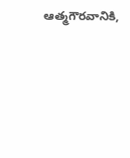ఆత్మగౌరవానికి,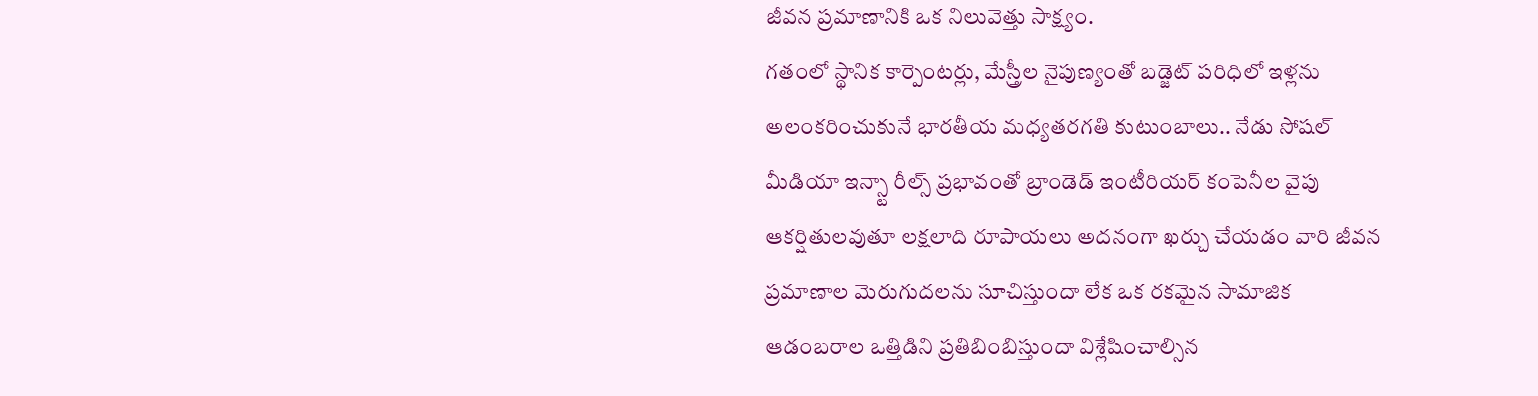జీవన ప్రమాణానికి ఒక నిలువెత్తు సాక్ష్యం.
గతంలో స్థానిక కార్పెంటర్లు, మేస్త్రీల నైపుణ్యంతో బడ్జెట్ పరిధిలో ఇళ్లను అలంకరించుకునే భారతీయ మధ్యతరగతి కుటుంబాలు.. నేడు సోషల్ మీడియా ఇన్స్టా రీల్స్ ప్రభావంతో బ్రాండెడ్ ఇంటీరియర్ కంపెనీల వైపు ఆకర్షితులవుతూ లక్షలాది రూపాయలు అదనంగా ఖర్చు చేయడం వారి జీవన ప్రమాణాల మెరుగుదలను సూచిస్తుందా లేక ఒక రకమైన సామాజిక ఆడంబరాల ఒత్తిడిని ప్రతిబింబిస్తుందా విశ్లేషించాల్సిన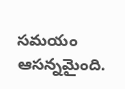సమయం ఆసన్నమైంది.